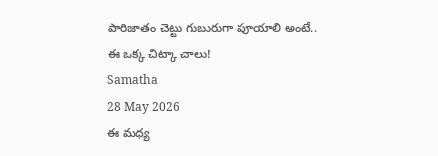పారిజాతం చెట్టు గుబురుగా పూయాలి అంటే.. ఈ ఒక్క చిట్కా చాలు!
Samatha
28 May 2026
ఈ మధ్య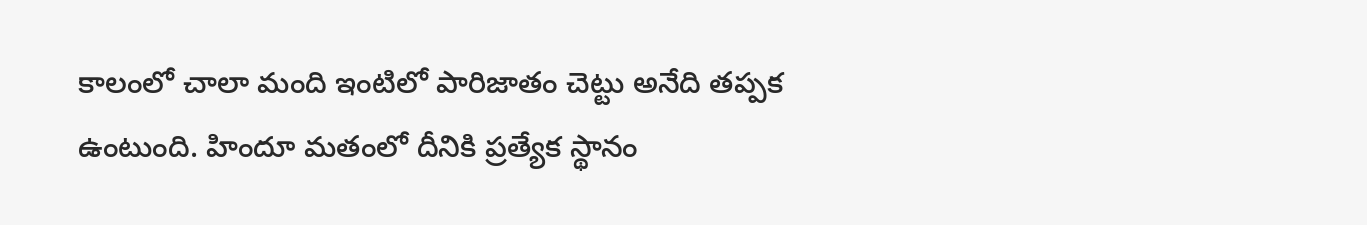కాలంలో చాలా మంది ఇంటిలో పారిజాతం చెట్టు అనేది తప్పక ఉంటుంది. హిందూ మతంలో దీనికి ప్రత్యేక స్థానం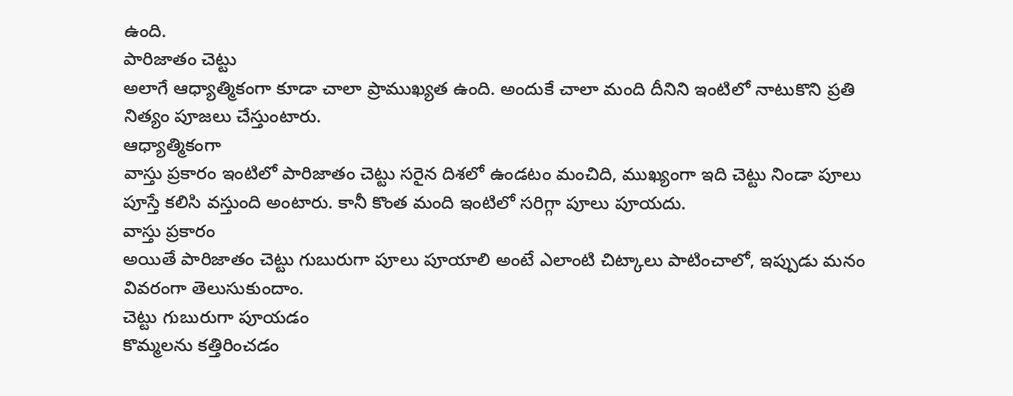ఉంది.
పారిజాతం చెట్టు
అలాగే ఆధ్యాత్మికంగా కూడా చాలా ప్రాముఖ్యత ఉంది. అందుకే చాలా మంది దీనిని ఇంటిలో నాటుకొని ప్రతి నిత్యం పూజలు చేస్తుంటారు.
ఆధ్యాత్మికంగా
వాస్తు ప్రకారం ఇంటిలో పారిజాతం చెట్టు సరైన దిశలో ఉండటం మంచిది, ముఖ్యంగా ఇది చెట్టు నిండా పూలు పూస్తే కలిసి వస్తుంది అంటారు. కానీ కొంత మంది ఇంటిలో సరిగ్గా పూలు పూయదు.
వాస్తు ప్రకారం
అయితే పారిజాతం చెట్టు గుబురుగా పూలు పూయాలి అంటే ఎలాంటి చిట్కాలు పాటించాలో, ఇప్పుడు మనం వివరంగా తెలుసుకుందాం.
చెట్టు గుబురుగా పూయడం
కొమ్మలను కత్తిరించడం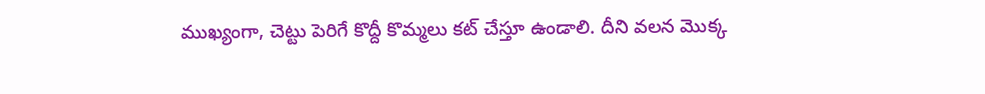ముఖ్యంగా, చెట్టు పెరిగే కొద్దీ కొమ్మలు కట్ చేస్తూ ఉండాలి. దీని వలన మొక్క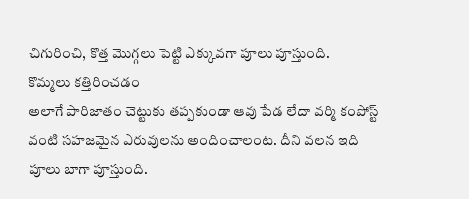చిగురించి, కొత్త మొగ్గలు పెట్టి ఎక్కువగా పూలు పూస్తుంది.
కొమ్మలు కత్తిరించడం
అలాగే పారిజాతం చెట్టుకు తప్పకుండా ఆవు పేడ లేదా వర్మి కంపోస్ట్ వంటి సహజమైన ఎరువులను అందించాలంట. దీని వలన ఇది పూలు బాగా పూస్తుంది.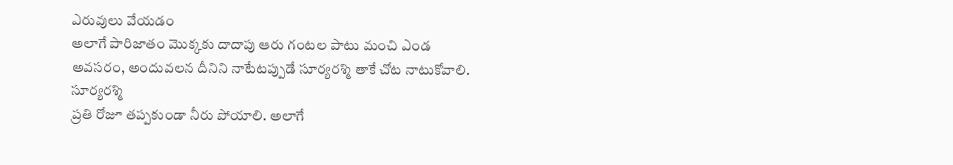ఎరువులు వేయడం
అలాగే పారిజాతం మొక్కకు దాదాపు ఆరు గంటల పాటు మంచి ఎండ అవసరం, అందువలన దీనిని నాటేటప్పుడే సూర్యరశ్మి తాకే చోట నాటుకోవాలి.
సూర్యరశ్మి
ప్రతి రోజూ తప్పకుండా నీరు పోయాలి. అలాగే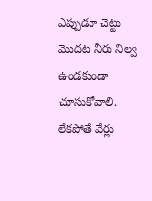ఎప్పుడూ చెట్టు మొదట నీరు నిల్వ ఉండకుండా చూసుకోవాలి. లేకపోతే వేర్లు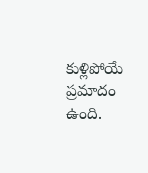కుళ్లిపోయే ప్రమాదం ఉంది.